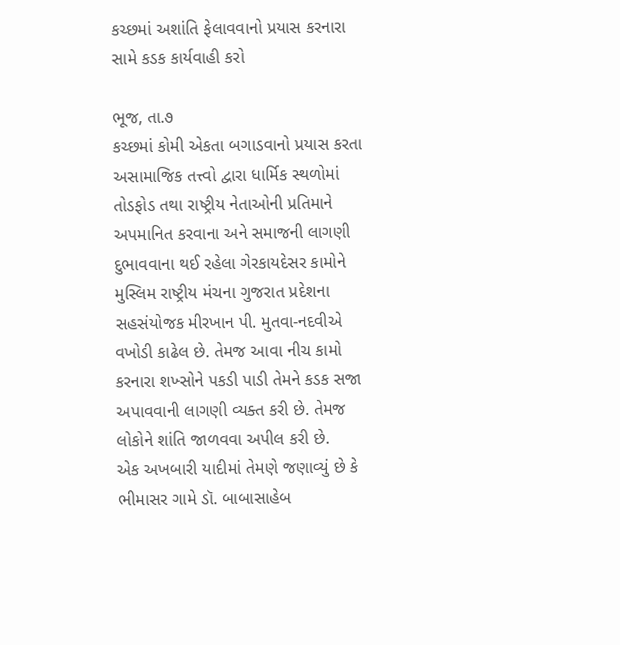કચ્છમાં અશાંતિ ફેલાવવાનો પ્રયાસ કરનારા સામે કડક કાર્યવાહી કરો

ભૂજ, તા.૭
કચ્છમાં કોમી એકતા બગાડવાનો પ્રયાસ કરતા અસામાજિક તત્ત્વો દ્વારા ધાર્મિક સ્થળોમાં તોડફોડ તથા રાષ્ટ્રીય નેતાઓની પ્રતિમાને અપમાનિત કરવાના અને સમાજની લાગણી દુભાવવાના થઈ રહેલા ગેરકાયદેસર કામોને મુસ્લિમ રાષ્ટ્રીય મંચના ગુજરાત પ્રદેશના સહસંયોજક મીરખાન પી. મુતવા-નદવીએ વખોડી કાઢેલ છે. તેમજ આવા નીચ કામો કરનારા શખ્સોને પકડી પાડી તેમને કડક સજા અપાવવાની લાગણી વ્યક્ત કરી છે. તેમજ લોકોને શાંતિ જાળવવા અપીલ કરી છે.
એક અખબારી યાદીમાં તેમણે જણાવ્યું છે કે ભીમાસર ગામે ડૉ. બાબાસાહેબ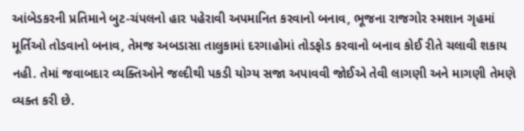આંબેડકરની પ્રતિમાને બુટ-ચંપલનો હાર પહેરાવી અપમાનિત કરવાનો બનાવ, ભૂજના રાજગોર સ્મશાન ગૃહમાં મૂર્તિઓ તોડવાનો બનાવ, તેમજ અબડાસા તાલુકામાં દરગાહોમાં તોડફોડ કરવાનો બનાવ કોઈ રીતે ચલાવી શકાય નહી. તેમાં જવાબદાર વ્યક્તિઓને જલ્દીથી પકડી યોગ્ય સજા અપાવવી જોઈએ તેવી લાગણી અને માગણી તેમણે વ્યક્ત કરી છે.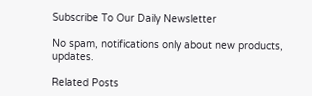Subscribe To Our Daily Newsletter

No spam, notifications only about new products, updates.

Related Posts